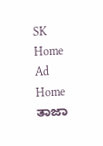SK Home Ad
Home ತಾಜಾ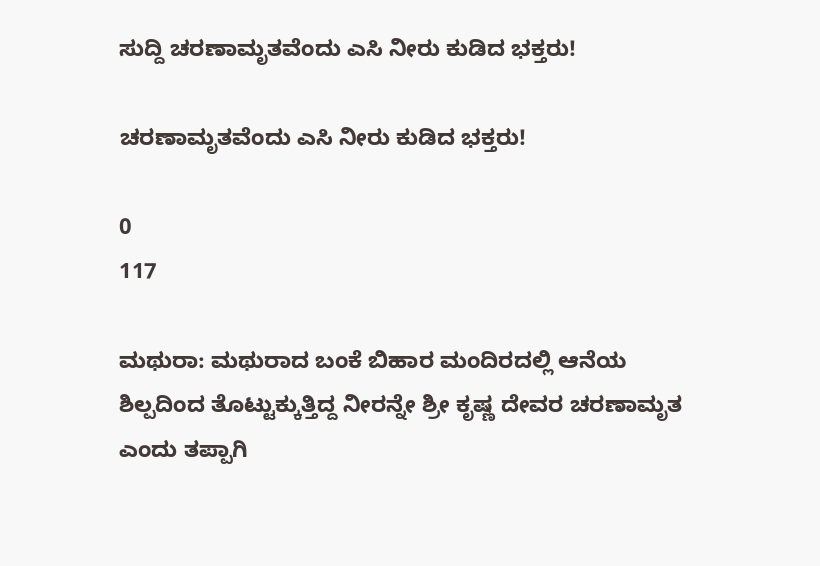ಸುದ್ದಿ ಚರಣಾಮೃತವೆಂದು ಎಸಿ ನೀರು ಕುಡಿದ ಭಕ್ತರು!

ಚರಣಾಮೃತವೆಂದು ಎಸಿ ನೀರು ಕುಡಿದ ಭಕ್ತರು!

0
117

ಮಥುರಾ: ಮಥುರಾದ ಬಂಕೆ ಬಿಹಾರ ಮಂದಿರದಲ್ಲಿ ಆನೆಯ ಶಿಲ್ಪದಿಂದ ತೊಟ್ಟುಕ್ಕುತ್ತಿದ್ದ ನೀರನ್ನೇ ಶ್ರೀ ಕೃಷ್ಣ ದೇವರ ಚರಣಾಮೃತ ಎಂದು ತಪ್ಪಾಗಿ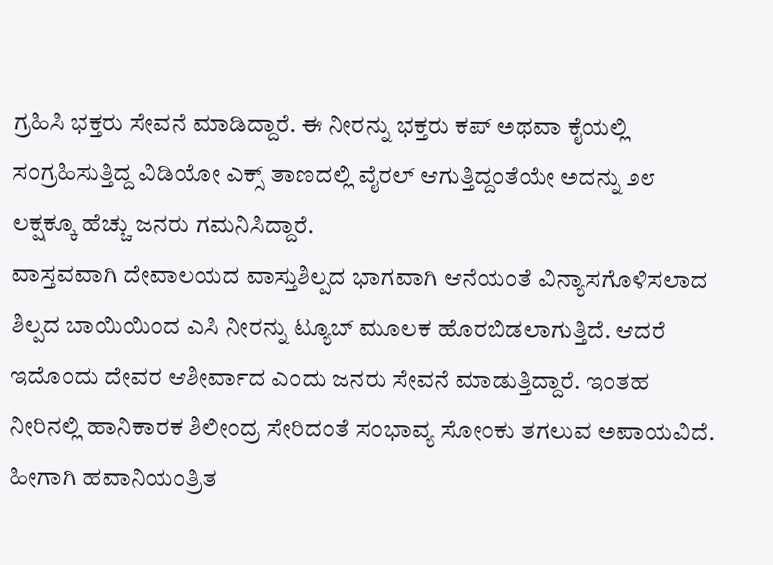ಗ್ರಹಿಸಿ ಭಕ್ತರು ಸೇವನೆ ಮಾಡಿದ್ದಾರೆ. ಈ ನೀರನ್ನು ಭಕ್ತರು ಕಪ್ ಅಥವಾ ಕೈಯಲ್ಲಿ ಸಂಗ್ರಹಿಸುತ್ತಿದ್ದ ವಿಡಿಯೋ ಎಕ್ಸ್ ತಾಣದಲ್ಲಿ ವೈರಲ್ ಆಗುತ್ತಿದ್ದಂತೆಯೇ ಅದನ್ನು ೨೮ ಲಕ್ಷಕ್ಕೂ ಹೆಚ್ಚು ಜನರು ಗಮನಿಸಿದ್ದಾರೆ.
ವಾಸ್ತವವಾಗಿ ದೇವಾಲಯದ ವಾಸ್ತುಶಿಲ್ಪದ ಭಾಗವಾಗಿ ಆನೆಯಂತೆ ವಿನ್ಯಾಸಗೊಳಿಸಲಾದ ಶಿಲ್ಪದ ಬಾಯಿಯಿಂದ ಎಸಿ ನೀರನ್ನು ಟ್ಯೂಬ್ ಮೂಲಕ ಹೊರಬಿಡಲಾಗುತ್ತಿದೆ. ಆದರೆ ಇದೊಂದು ದೇವರ ಆಶೀರ್ವಾದ ಎಂದು ಜನರು ಸೇವನೆ ಮಾಡುತ್ತಿದ್ದಾರೆ. ಇಂತಹ ನೀರಿನಲ್ಲಿ ಹಾನಿಕಾರಕ ಶಿಲೀಂದ್ರ ಸೇರಿದಂತೆ ಸಂಭಾವ್ಯ ಸೋಂಕು ತಗಲುವ ಅಪಾಯವಿದೆ. ಹೀಗಾಗಿ ಹವಾನಿಯಂತ್ರಿತ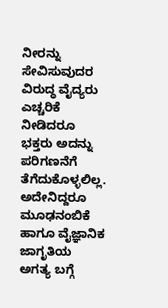ನೀರನ್ನು ಸೇವಿಸುವುದರ ವಿರುದ್ಧ ವೈದ್ಯರು ಎಚ್ಚರಿಕೆ ನೀಡಿದರೂ ಭಕ್ತರು ಅದನ್ನು ಪರಿಗಣನೆಗೆ ತೆಗೆದುಕೊಳ್ಳಲಿಲ್ಲ. ಅದೇನಿದ್ದರೂ ಮೂಢನಂಬಿಕೆ ಹಾಗೂ ವೈಜ್ಞಾನಿಕ ಜಾಗೃತಿಯ ಅಗತ್ಯ ಬಗ್ಗೆ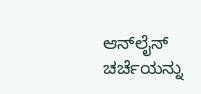ಆನ್‌ಲೈನ್ ಚರ್ಚೆಯನ್ನು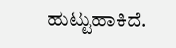ಹುಟ್ಟುಹಾಕಿದೆ.